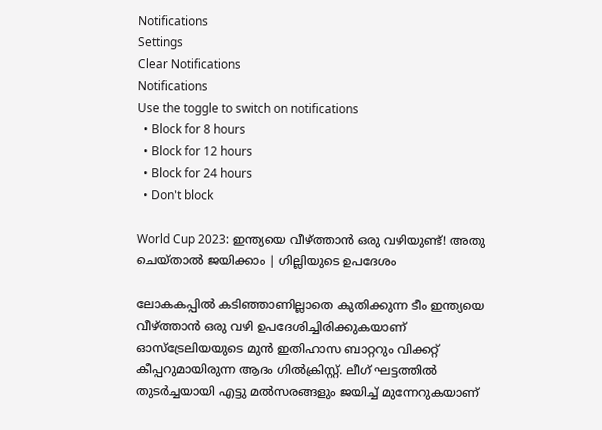Notifications
Settings
Clear Notifications
Notifications
Use the toggle to switch on notifications
  • Block for 8 hours
  • Block for 12 hours
  • Block for 24 hours
  • Don't block

World Cup 2023: ഇന്ത്യയെ വീഴ്ത്താന്‍ ഒരു വഴിയുണ്ട്! അതു ചെയ്താല്‍ ജയിക്കാം | ഗില്ലിയുടെ ഉപദേശം

ലോകകപ്പില്‍ കടിഞ്ഞാണില്ലാതെ കുതിക്കുന്ന ടീം ഇന്ത്യയെ വീഴ്ത്താന്‍ ഒരു വഴി ഉപദേശിച്ചിരിക്കുകയാണ് ഓസ്‌ട്രേലിയയുടെ മുന്‍ ഇതിഹാസ ബാറ്ററും വിക്കറ്റ് കീപ്പറുമായിരുന്ന ആദം ഗില്‍ക്രിസ്റ്റ്. ലീഗ് ഘട്ടത്തില്‍ തുടര്‍ച്ചയായി എട്ടു മല്‍സരങ്ങളും ജയിച്ച് മുന്നേറുകയാണ്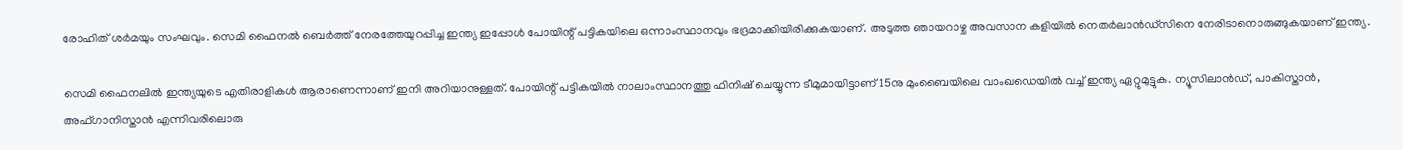രോഹിത് ശര്‍മയും സംഘവും. സെമി ഫൈനല്‍ ബെര്‍ത്ത് നേരത്തേയുറപ്പിച്ച ഇന്ത്യ ഇപ്പോള്‍ പോയിന്റ് പട്ടികയിലെ ഒന്നാംസ്ഥാനവും ഭദ്രമാക്കിയിരിക്കുകയാണ്. അടുത്ത ഞായറാഴ്ച അവസാന കളിയില്‍ നെതര്‍ലാന്‍ഡ്‌സിനെ നേരിടാനൊരുങ്ങുകയാണ് ഇന്ത്യ.

സെമി ഫൈനലില്‍ ഇന്ത്യയുടെ എതിരാളികള്‍ ആരാണെന്നാണ് ഇനി അറിയാനുള്ളത്. പോയിന്റ് പട്ടികയില്‍ നാലാംസ്ഥാനത്തു ഫിനിഷ് ചെയ്യുന്ന ടീമുമായിട്ടാണ് 15നു മുംബൈയിലെ വാംഖഡെയില്‍ വച്ച് ഇന്ത്യ ഏറ്റുമുട്ടുക. ന്യൂസിലാന്‍ഡ്, പാകിസ്താന്‍, അഫ്ഗാനിസ്താന്‍ എന്നിവരിലൊരു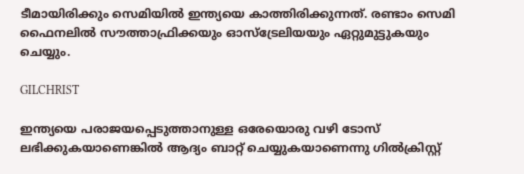ടീമായിരിക്കും സെമിയില്‍ ഇന്ത്യയെ കാത്തിരിക്കുന്നത്. രണ്ടാം സെമി ഫൈനലില്‍ സൗത്താഫ്രിക്കയും ഓസ്‌ട്രേലിയയും ഏറ്റുമുട്ടുകയും ചെയ്യും.

GILCHRIST

ഇന്ത്യയെ പരാജയപ്പെടുത്താനുള്ള ഒരേയൊരു വഴി ടോസ് ലഭിക്കുകയാണെങ്കില്‍ ആദ്യം ബാറ്റ് ചെയ്യുകയാണെന്നു ഗില്‍ക്രിസ്റ്റ്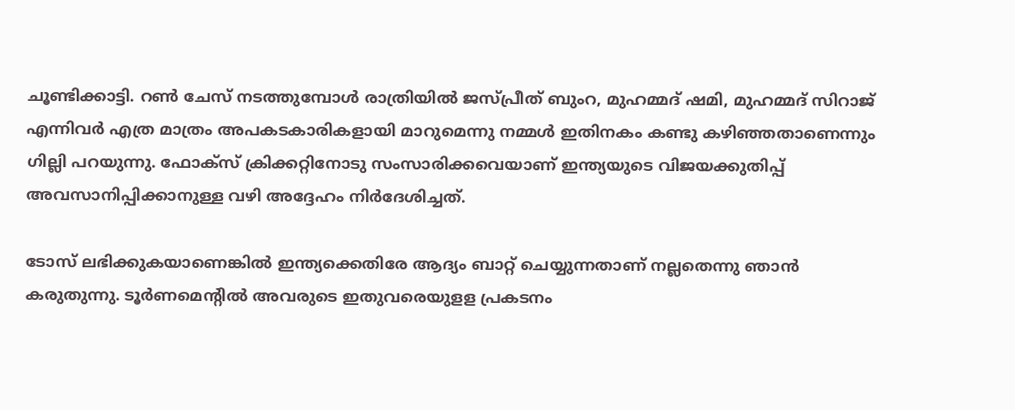ചൂണ്ടിക്കാട്ടി. റണ്‍ ചേസ് നടത്തുമ്പോൾ രാത്രിയില്‍ ജസ്പ്രീത് ബുംറ, മുഹമ്മദ് ഷമി, മുഹമ്മദ് സിറാജ് എന്നിവര്‍ എത്ര മാത്രം അപകടകാരികളായി മാറുമെന്നു നമ്മള്‍ ഇതിനകം കണ്ടു കഴിഞ്ഞതാണെന്നും ഗില്ലി പറയുന്നു. ഫോക്‌സ് ക്രിക്കറ്റിനോടു സംസാരിക്കവെയാണ് ഇന്ത്യയുടെ വിജയക്കുതിപ്പ് അവസാനിപ്പിക്കാനുള്ള വഴി അദ്ദേഹം നിര്‍ദേശിച്ചത്.

ടോസ് ലഭിക്കുകയാണെങ്കില്‍ ഇന്ത്യക്കെതിരേ ആദ്യം ബാറ്റ് ചെയ്യുന്നതാണ് നല്ലതെന്നു ഞാന്‍ കരുതുന്നു. ടൂര്‍ണമെന്റില്‍ അവരുടെ ഇതുവരെയുളള പ്രകടനം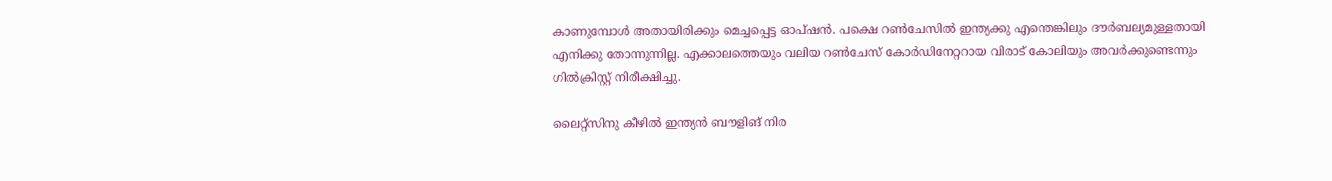കാണുമ്പോള്‍ അതായിരിക്കും മെച്ചപ്പെട്ട ഓപ്ഷന്‍. പക്ഷെ റണ്‍ചേസില്‍ ഇന്ത്യക്കു എന്തെങ്കിലും ദൗര്‍ബല്യമുള്ളതായി എനിക്കു തോന്നുന്നില്ല. എക്കാലത്തെയും വലിയ റണ്‍ചേസ് കോര്‍ഡിനേറ്ററായ വിരാട് കോലിയും അവര്‍ക്കുണ്ടെന്നും ഗില്‍ക്രിസ്റ്റ് നിരീക്ഷിച്ചു.

ലൈറ്റ്‌സിനു കീഴില്‍ ഇന്ത്യന്‍ ബൗളിങ് നിര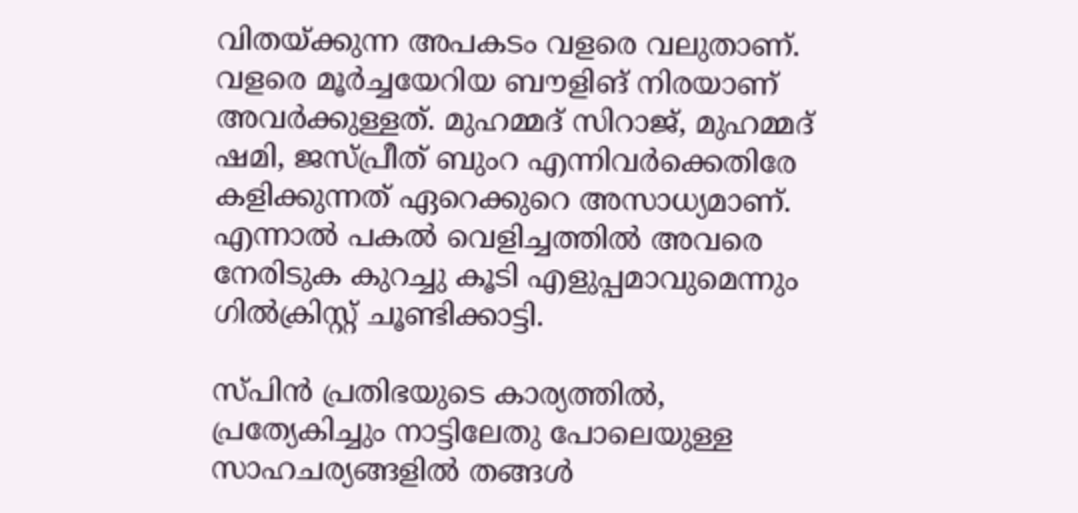വിതയ്ക്കുന്ന അപകടം വളരെ വലുതാണ്. വളരെ മൂര്‍ച്ചയേറിയ ബൗളിങ് നിരയാണ് അവര്‍ക്കുള്ളത്. മുഹമ്മദ് സിറാജ്, മുഹമ്മദ് ഷമി, ജസ്പ്രീത് ബുംറ എന്നിവര്‍ക്കെതിരേ കളിക്കുന്നത് ഏറെക്കുറെ അസാധ്യമാണ്. എന്നാല്‍ പകല്‍ വെളിച്ചത്തില്‍ അവരെ നേരിടുക കുറച്ചു കൂടി എളുപ്പമാവുമെന്നും ഗില്‍ക്രിസ്റ്റ് ചൂണ്ടിക്കാട്ടി.

സ്പിന്‍ പ്രതിഭയുടെ കാര്യത്തില്‍, പ്രത്യേകിച്ചും നാട്ടിലേതു പോലെയുള്ള സാഹചര്യങ്ങളില്‍ തങ്ങള്‍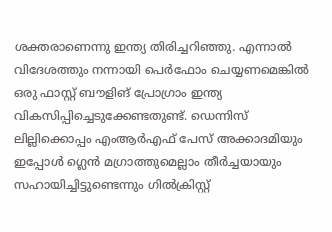ശക്തരാണെന്നു ഇന്ത്യ തിരിച്ചറിഞ്ഞു. എന്നാല്‍ വിദേശത്തും നന്നായി പെര്‍ഫോം ചെയ്യണമെങ്കില്‍ ഒരു ഫാസ്റ്റ് ബൗളിങ് പ്രോഗ്രാം ഇന്ത്യ വികസിപ്പിച്ചെടുക്കേണ്ടതുണ്ട്. ഡെന്നിസ് ലില്ലിക്കൊപ്പം എംആര്‍എഫ് പേസ് അക്കാദമിയും ഇപ്പോള്‍ ഗ്ലെന്‍ മഗ്രാത്തുമെല്ലാം തീര്‍ച്ചയായും സഹായിച്ചിട്ടുണ്ടെന്നും ഗില്‍ക്രിസ്റ്റ്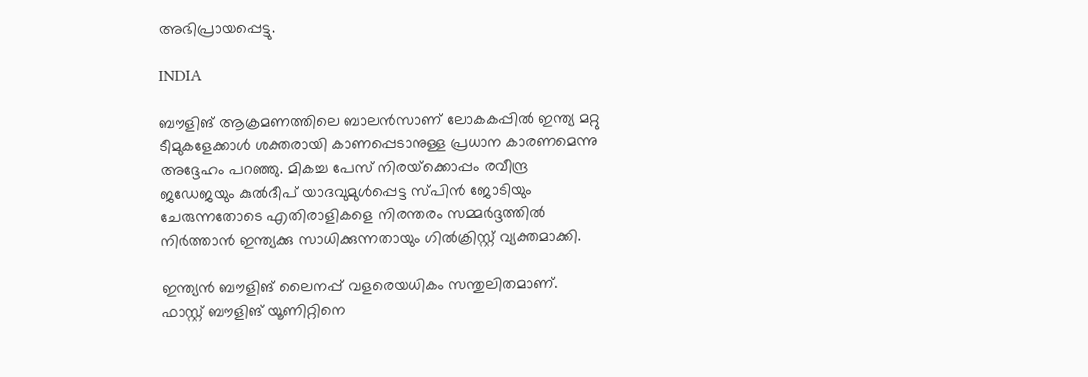അഭിപ്രായപ്പെട്ടു.

INDIA

ബൗളിങ് ആക്രമണത്തിലെ ബാലന്‍സാണ് ലോകകപ്പില്‍ ഇന്ത്യ മറ്റു ടീമുകളേക്കാള്‍ ശക്തരായി കാണപ്പെടാനുള്ള പ്രധാന കാരണമെന്നു അദ്ദേഹം പറഞ്ഞു. മികച്ച പേസ് നിരയ്‌ക്കൊപ്പം രവീന്ദ്ര ജഡേജയും കുല്‍ദീപ് യാദവുമുള്‍പ്പെട്ട സ്പിന്‍ ജോടിയും ചേരുന്നതോടെ എതിരാളികളെ നിരന്തരം സമ്മര്‍ദ്ദത്തില്‍ നിര്‍ത്താന്‍ ഇന്ത്യക്കു സാധിക്കുന്നതായും ഗില്‍ക്രിസ്റ്റ് വ്യക്തമാക്കി.

ഇന്ത്യന്‍ ബൗളിങ് ലൈനപ്പ് വളരെയധികം സന്തുലിതമാണ്. ഫാസ്റ്റ് ബൗളിങ് യൂണിറ്റിനെ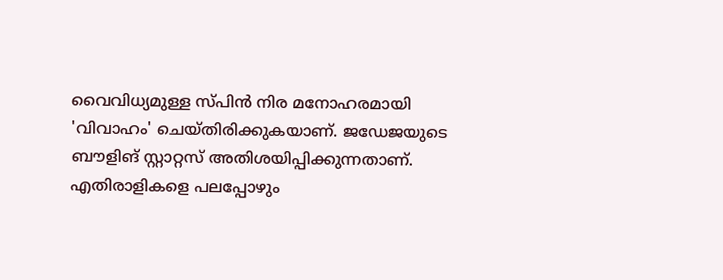വൈവിധ്യമുള്ള സ്പിന്‍ നിര മനോഹരമായി 'വിവാഹം' ചെയ്തിരിക്കുകയാണ്. ജഡേജയുടെ ബൗളിങ് സ്റ്റാറ്റസ് അതിശയിപ്പിക്കുന്നതാണ്. എതിരാളികളെ പലപ്പോഴും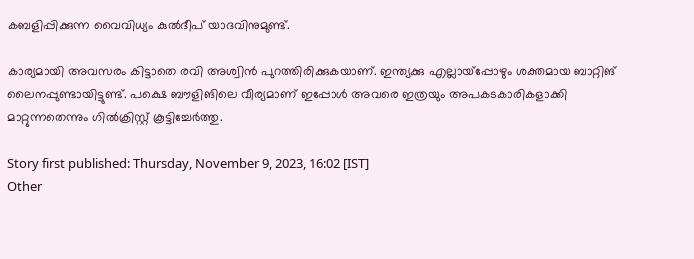കബളിപ്പിക്കുന്ന വൈവിധ്യം കുല്‍ദീപ് യാദവിനുമുണ്ട്.

കാര്യമായി അവസരം കിട്ടാതെ രവി അശ്വിന്‍ പുറത്തിരിക്കുകയാണ്. ഇന്ത്യക്കു എല്ലായ്‌പ്പോഴും ശക്തമായ ബാറ്റിങ് ലൈനപ്പുണ്ടായിട്ടുണ്ട്. പക്ഷെ ബൗളിങിലെ വീര്യമാണ് ഇപ്പോള്‍ അവരെ ഇത്രയും അപകടകാരികളാക്കി മാറ്റുന്നതെന്നും ഗില്‍ക്രിസ്റ്റ് കൂട്ടിച്ചേര്‍ത്തു.

Story first published: Thursday, November 9, 2023, 16:02 [IST]
Other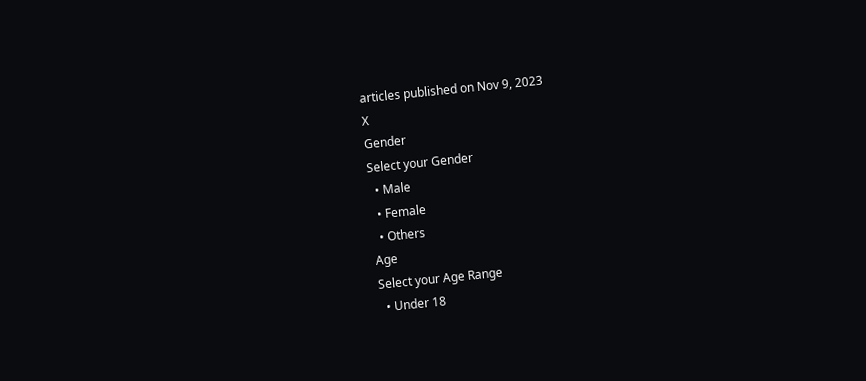articles published on Nov 9, 2023
X
Gender
Select your Gender
  • Male
  • Female
  • Others
Age
Select your Age Range
  • Under 18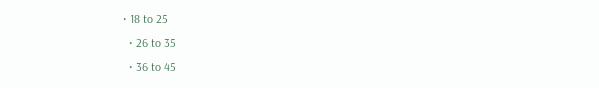• 18 to 25
  • 26 to 35
  • 36 to 45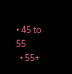• 45 to 55
  • 55+